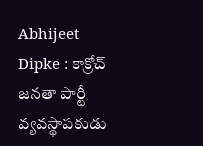Abhijeet Dipke : కాక్రోచ్ జనతా పార్టీ వ్యవస్థాపకుడు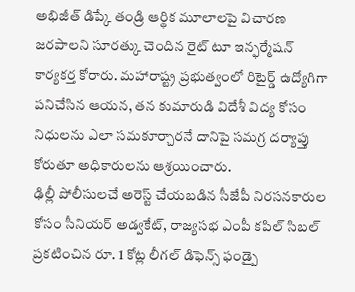అభిజీత్ డిప్కే తండ్రి ఆర్థిక మూలాలపై విచారణ జరపాలని సూరత్కు చెందిన రైట్ టూ ఇన్ఫర్మేషన్ కార్యకర్త కోరారు. మహారాష్ట్ర ప్రభుత్వంలో రిటైర్డ్ ఉద్యోగిగా పనిచేసిన ఆయన, తన కుమారుడి విదేశీ విద్య కోసం నిధులను ఎలా సమకూర్చారనే దానిపై సమగ్ర దర్యాప్తు కోరుతూ అధికారులను ఆశ్రయించారు.
ఢిల్లీ పోలీసులచే అరెస్ట్ చేయబడిన సీజేపీ నిరసనకారుల కోసం సీనియర్ అడ్వకేట్, రాజ్యసభ ఎంపీ కపిల్ సిబల్ ప్రకటించిన రూ. 1 కోట్ల లీగల్ డిఫెన్స్ ఫండ్పై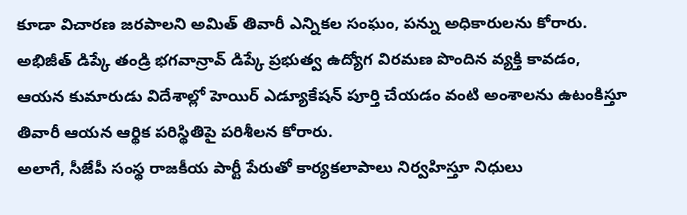కూడా విచారణ జరపాలని అమిత్ తివారీ ఎన్నికల సంఘం, పన్ను అధికారులను కోరారు.
అభిజీత్ డిప్కే తండ్రి భగవాన్రావ్ డిప్కే ప్రభుత్వ ఉద్యోగ విరమణ పొందిన వ్యక్తి కావడం, ఆయన కుమారుడు విదేశాల్లో హెయిర్ ఎడ్యూకేషన్ పూర్తి చేయడం వంటి అంశాలను ఉటంకిస్తూ తివారీ ఆయన ఆర్థిక పరిస్థితిపై పరిశీలన కోరారు.
అలాగే, సీజేపీ సంస్థ రాజకీయ పార్టీ పేరుతో కార్యకలాపాలు నిర్వహిస్తూ నిధులు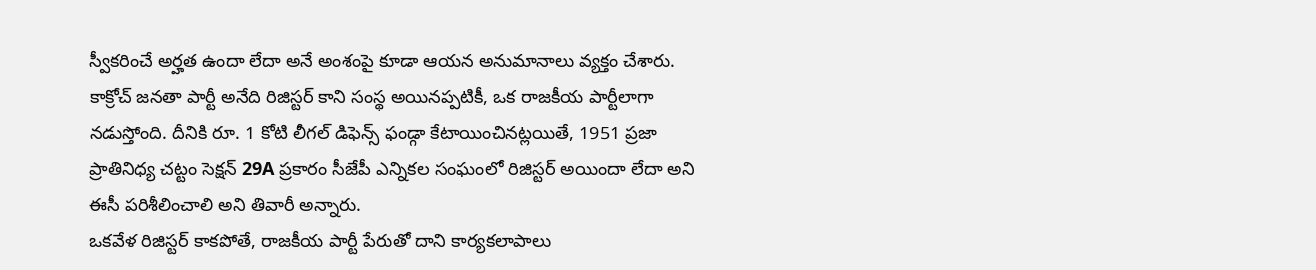స్వీకరించే అర్హత ఉందా లేదా అనే అంశంపై కూడా ఆయన అనుమానాలు వ్యక్తం చేశారు.
కాక్రోచ్ జనతా పార్టీ అనేది రిజిస్టర్ కాని సంస్థ అయినప్పటికీ, ఒక రాజకీయ పార్టీలాగా నడుస్తోంది. దీనికి రూ. 1 కోటి లీగల్ డిఫెన్స్ ఫండ్గా కేటాయించినట్లయితే, 1951 ప్రజా ప్రాతినిధ్య చట్టం సెక్షన్ 29A ప్రకారం సీజేపీ ఎన్నికల సంఘంలో రిజిస్టర్ అయిందా లేదా అని ఈసీ పరిశీలించాలి అని తివారీ అన్నారు.
ఒకవేళ రిజిస్టర్ కాకపోతే, రాజకీయ పార్టీ పేరుతో దాని కార్యకలాపాలు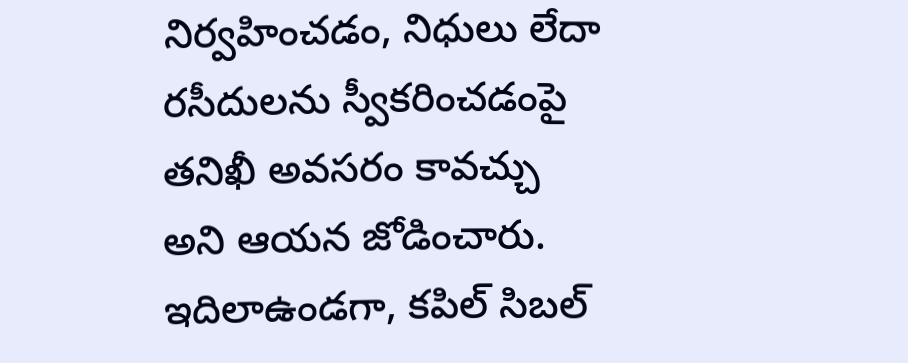నిర్వహించడం, నిధులు లేదా రసీదులను స్వీకరించడంపై తనిఖీ అవసరం కావచ్చు అని ఆయన జోడించారు.
ఇదిలాఉండగా, కపిల్ సిబల్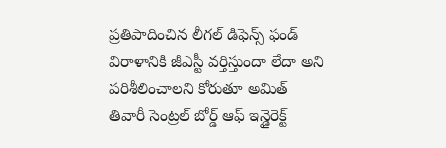ప్రతిపాదించిన లీగల్ డిఫెన్స్ ఫండ్ విరాళానికి జీఎస్టీ వర్తిస్తుందా లేదా అని పరిశీలించాలని కోరుతూ అమిత్ తివారీ సెంట్రల్ బోర్డ్ ఆఫ్ ఇన్డైరెక్ట్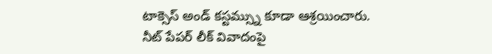టాక్సెస్ అండ్ కస్టమ్స్ను కూడా ఆశ్రయించారు.
నీట్ పేపర్ లీక్ వివాదంపై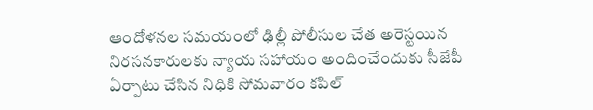ఆందోళనల సమయంలో ఢిల్లీ పోలీసుల చేత అరెస్టయిన నిరసనకారులకు న్యాయ సహాయం అందించేందుకు సీజేపీ ఏర్పాటు చేసిన నిధికి సోమవారం కపిల్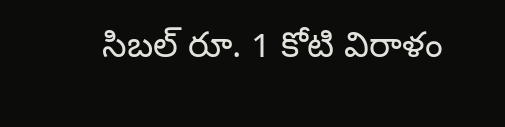సిబల్ రూ. 1 కోటి విరాళం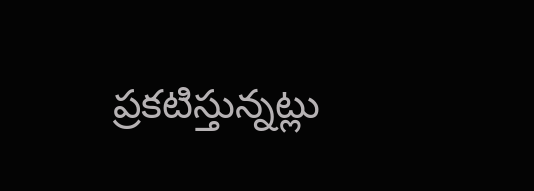ప్రకటిస్తున్నట్లు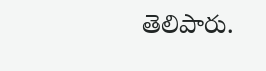తెలిపారు.